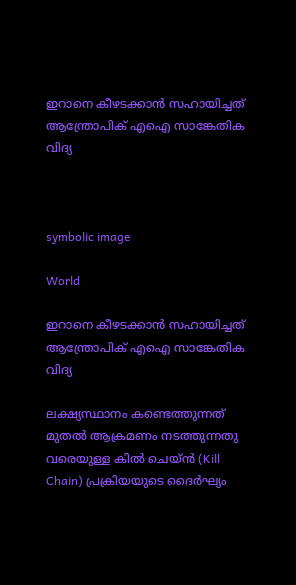ഇറാനെ കീഴടക്കാൻ സഹായിച്ചത് ആന്ത്രോപിക് എഐ സാങ്കേതിക വിദ്യ



symbolic image

World

ഇറാനെ കീഴടക്കാൻ സഹായിച്ചത് ആന്ത്രോപിക് എഐ സാങ്കേതിക വിദ്യ

ലക്ഷ്യസ്ഥാനം കണ്ടെത്തുന്നത് മുതൽ ആക്രമണം നടത്തുന്നതു വരെയുള്ള കിൽ ചെയ്ൻ (Kill Chain) പ്രക്രിയയുടെ ദൈർഘ്യം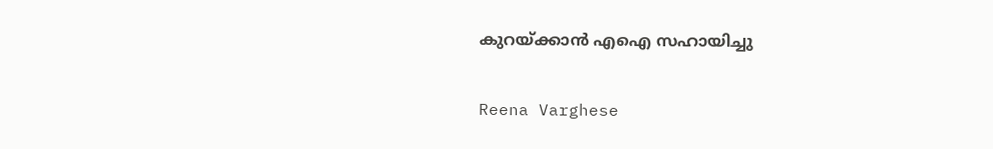കുറയ്ക്കാൻ എഐ സഹായിച്ചു

Reena Varghese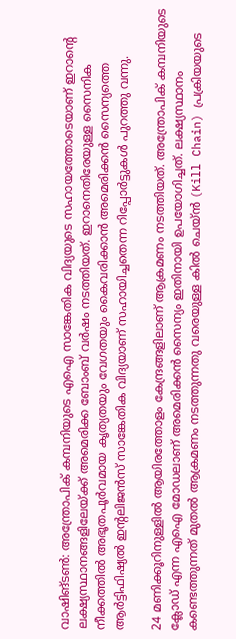വാഷിങ്ടൺ: അന്ത്രോപിക് കമ്പനിയുടെ എഐ സാങ്കേതിക വിദ്യയുടെ സഹായത്തോടെയാണ് ഇറാന്‍റെ ലക്ഷ്യസ്ഥാനങ്ങളിലേയ്ക്ക് അമെരിക്ക ബോംബ് വർഷം നടത്തിയത്. ഇറാനെതിരേയുള്ള സൈനിക നീക്കത്തിൽ അഭൂതപൂർവമായ കൃത്യതയും വേഗതയും കൈവരിക്കാൻ അമെരിക്കൻ സൈന്യത്തെ ആർട്ടിഫിഷ്യൽ ഇന്‍റലിജൻസ് സാങ്കേതിക വിദ്യയാണ് സഹായിച്ചതെന്ന റിപ്പോർട്ടുകൾ പുറത്തു വന്നു.

24 മണിക്കൂറിനുള്ളിൽ ആയിരത്തോളം കേന്ദ്രങ്ങളിലാണ് ആക്രമണം നടത്തിയത്. അന്ത്രോപിക് കമ്പനിയുടെ ക്ലോഡ് എന്ന എഐ മോഡലാണ് അമെരിക്കൻ സൈന്യം ഇതിനായി ഉപയോഗിച്ചത്. ലക്ഷ്യസ്ഥാനം കണ്ടെത്തുന്നത് മുതൽ ആക്രമണം നടത്തുന്നതു വരെയുള്ള കിൽ ചെയ്ൻ (Kill Chain) പ്രക്രിയയുടെ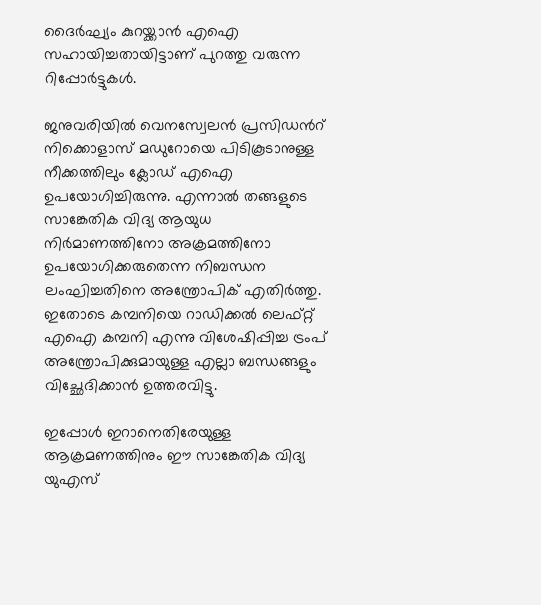ദൈർഘ്യം കുറയ്ക്കാൻ എഐ സഹായിച്ചതായിട്ടാണ് പുറത്തു വരുന്ന റിപ്പോർട്ടുകൾ.

ജനുവരിയിൽ വെനസ്വേലൻ പ്രസിഡന്‍റ് നിക്കൊളാസ് മഡുറോയെ പിടികൂടാനുള്ള നീക്കത്തിലും ക്ലോഡ് എഐ ഉപയോഗിച്ചിരുന്നു. എന്നാൽ തങ്ങളുടെ സാങ്കേതിക വിദ്യ ആയുധ നിർമാണത്തിനോ അക്രമത്തിനോ ഉപയോഗിക്കരുതെന്ന നിബന്ധന ലംഘിച്ചതിനെ അന്ത്രോപിക് എതിർത്തു. ഇതോടെ കമ്പനിയെ റാഡിക്കൽ ലെഫ്റ്റ് എഐ കമ്പനി എന്നു വിശേഷിപ്പിച്ച ട്രംപ് അന്ത്രോപിക്കുമായുള്ള എല്ലാ ബന്ധങ്ങളും വിച്ഛേദിക്കാൻ ഉത്തരവിട്ടു.

ഇപ്പോൾ ഇറാനെതിരേയുള്ള ആക്രമണത്തിനും ഈ സാങ്കേതിക വിദ്യ യുഎസ്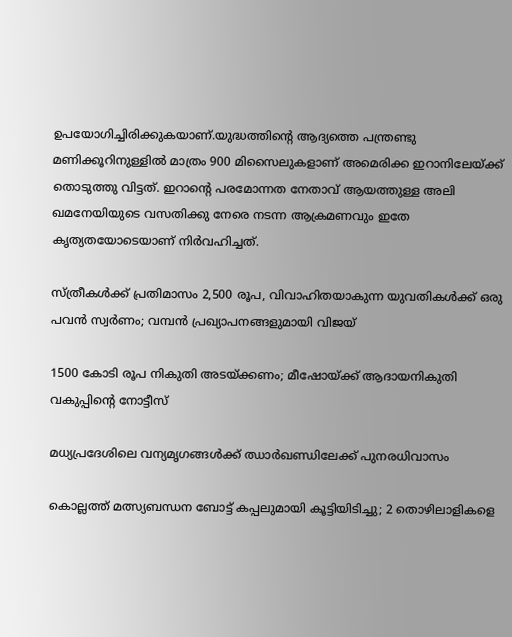ഉപയോഗിച്ചിരിക്കുകയാണ്.യുദ്ധത്തിന്‍റെ ആദ്യത്തെ പന്ത്രണ്ടു മണിക്കൂറിനുള്ളിൽ മാത്രം 900 മിസൈലുകളാണ് അമെരിക്ക ഇറാനിലേയ്ക്ക് തൊടുത്തു വിട്ടത്. ഇറാന്‍റെ പരമോന്നത നേതാവ് ആയത്തുള്ള അലി ഖമനേയിയുടെ വസതിക്കു നേരെ നടന്ന ആക്രമണവും ഇതേ കൃത്യതയോടെയാണ് നിർവഹിച്ചത്.

സ്ത്രീകൾക്ക് പ്രതിമാസം 2,500 രൂപ, വിവാഹിതയാകുന്ന യുവതികൾക്ക് ഒരു പവൻ സ്വർണം; വമ്പൻ പ്രഖ്യാപനങ്ങളുമായി വിജയ്

1500 കോടി രൂപ നികുതി അടയ്ക്കണം; മീഷോയ്ക്ക് ആദായനികുതി വകുപ്പിന്‍റെ നോട്ടീസ്

മധ്യപ്രദേശിലെ വന്യമൃഗങ്ങൾക്ക് ഝാർഖണ്ഡിലേക്ക് പുനരധിവാസം

കൊല്ലത്ത് മത്സ്യബന്ധന ബോട്ട് കപ്പലുമായി കൂട്ടിയിടിച്ചു; 2 തൊഴിലാളികളെ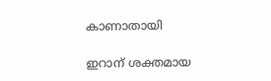കാണാതായി

ഇറാന് ശക്തമായ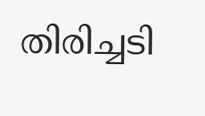തിരിച്ചടി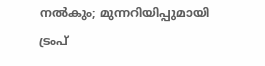നൽകും; മുന്നറിയിപ്പുമായി ട്രംപ്